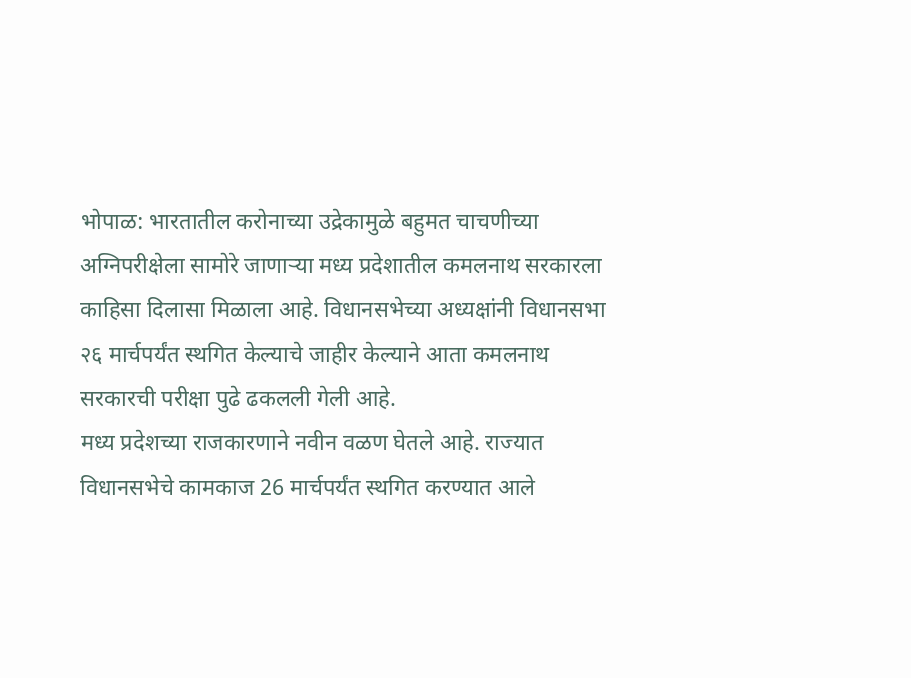भोपाळ: भारतातील करोनाच्या उद्रेकामुळे बहुमत चाचणीच्या अग्निपरीक्षेला सामोरे जाणाऱ्या मध्य प्रदेशातील कमलनाथ सरकारला काहिसा दिलासा मिळाला आहे. विधानसभेच्या अध्यक्षांनी विधानसभा २६ मार्चपर्यंत स्थगित केल्याचे जाहीर केल्याने आता कमलनाथ सरकारची परीक्षा पुढे ढकलली गेली आहे.
मध्य प्रदेशच्या राजकारणाने नवीन वळण घेतले आहे. राज्यात विधानसभेचे कामकाज 26 मार्चपर्यंत स्थगित करण्यात आले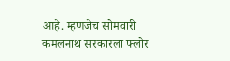आहे. म्हणजेच सोमवारी कमलनाथ सरकारला फ्लोर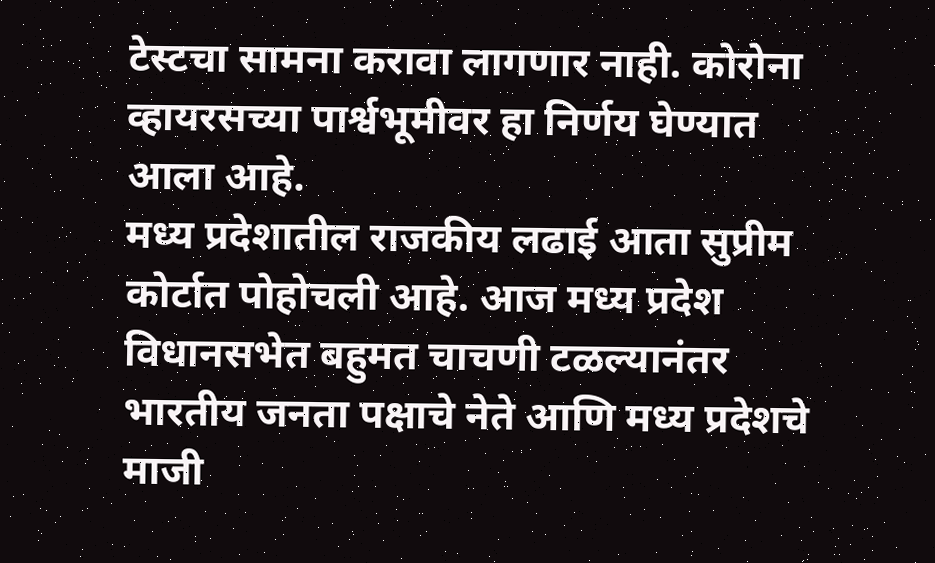टेस्टचा सामना करावा लागणार नाही. कोरोना व्हायरसच्या पार्श्वभूमीवर हा निर्णय घेण्यात आला आहे.
मध्य प्रदेशातील राजकीय लढाई आता सुप्रीम कोर्टात पोहोचली आहे. आज मध्य प्रदेश विधानसभेत बहुमत चाचणी टळल्यानंतर भारतीय जनता पक्षाचे नेते आणि मध्य प्रदेशचे माजी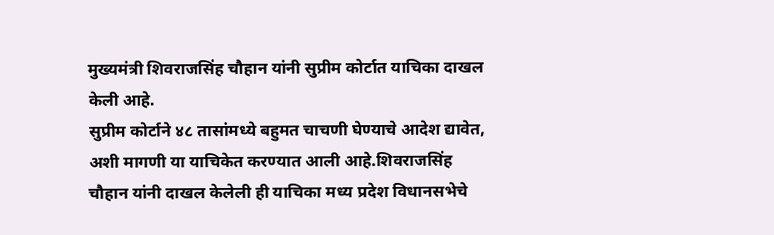मुख्यमंत्री शिवराजसिंह चौहान यांनी सुप्रीम कोर्टात याचिका दाखल केली आहे.
सुप्रीम कोर्टाने ४८ तासांमध्ये बहुमत चाचणी घेण्याचे आदेश द्यावेत, अशी मागणी या याचिकेत करण्यात आली आहे.शिवराजसिंह चौहान यांनी दाखल केलेली ही याचिका मध्य प्रदेश विधानसभेचे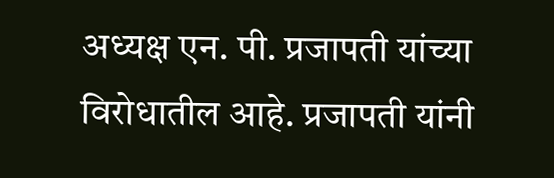अध्यक्ष एन. पी. प्रजापती यांच्या विरोधातील आहे. प्रजापती यांनी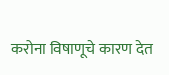करोना विषाणूचे कारण देत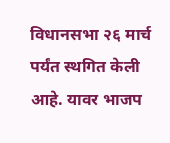विधानसभा २६ मार्च पर्यंत स्थगित केली आहे. यावर भाजप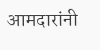आमदारांनी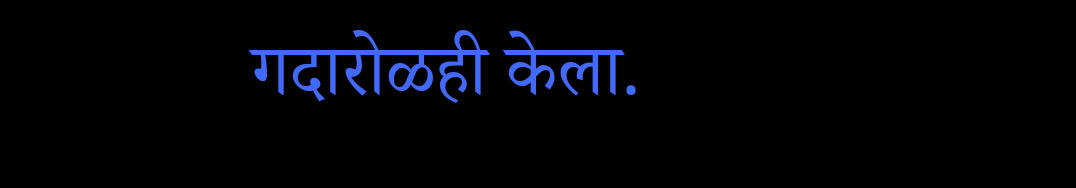गदारोळही केला.